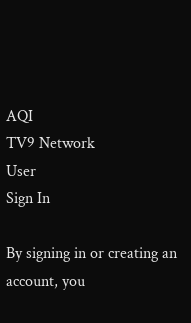AQI
TV9 Network
User
Sign In

By signing in or creating an account, you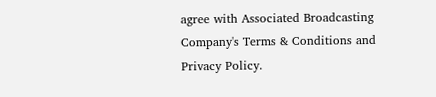agree with Associated Broadcasting Company's Terms & Conditions and Privacy Policy.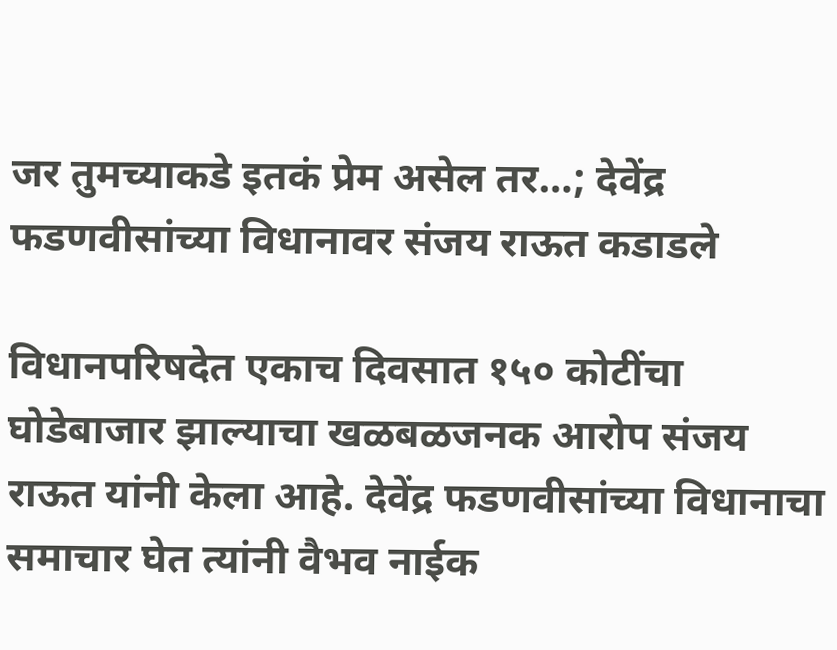जर तुमच्याकडे इतकं प्रेम असेल तर…; देवेंद्र फडणवीसांच्या विधानावर संजय राऊत कडाडले

विधानपरिषदेत एकाच दिवसात १५० कोटींचा घोडेबाजार झाल्याचा खळबळजनक आरोप संजय राऊत यांनी केला आहे. देवेंद्र फडणवीसांच्या विधानाचा समाचार घेत त्यांनी वैभव नाईक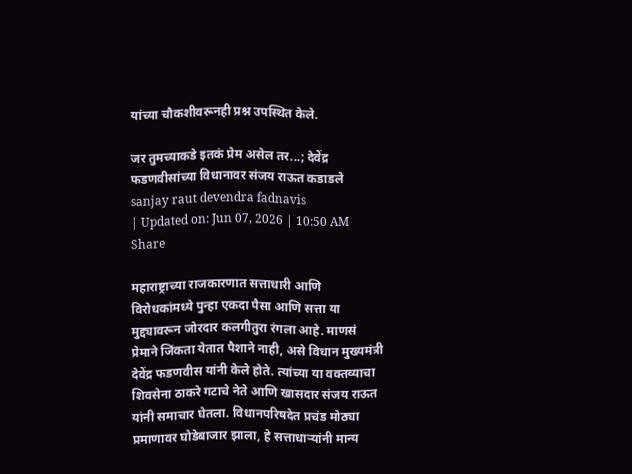यांच्या चौकशीवरूनही प्रश्न उपस्थित केले.

जर तुमच्याकडे इतकं प्रेम असेल तर...; देवेंद्र फडणवीसांच्या विधानावर संजय राऊत कडाडले
sanjay raut devendra fadnavis
| Updated on: Jun 07, 2026 | 10:50 AM
Share

महाराष्ट्राच्या राजकारणात सत्ताधारी आणि विरोधकांमध्ये पुन्हा एकदा पैसा आणि सत्ता या मुद्द्यावरून जोरदार कलगीतुरा रंगला आहे. माणसं प्रेमाने जिंकता येतात पैशाने नाही, असे विधान मुख्यमंत्री देवेंद्र फडणवीस यांनी केले होते. त्यांच्या या वक्तव्याचा शिवसेना ठाकरे गटाचे नेते आणि खासदार संजय राऊत यांनी समाचार घेतला. विधानपरिषदेत प्रचंड मोठ्या प्रमाणावर घोडेबाजार झाला, हे सत्ताधाऱ्यांनी मान्य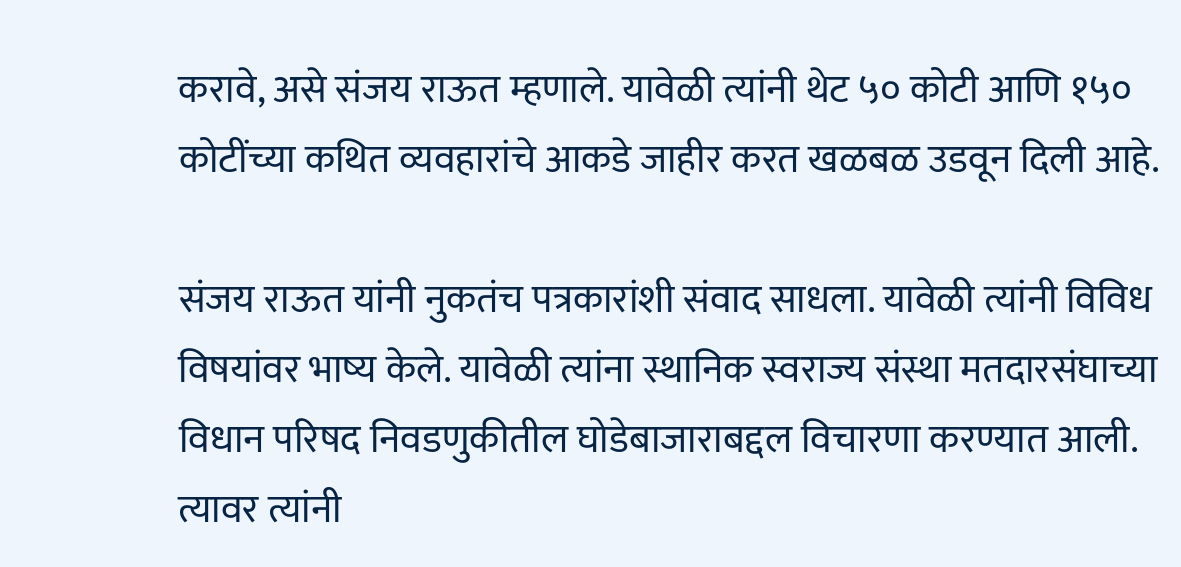करावे, असे संजय राऊत म्हणाले. यावेळी त्यांनी थेट ५० कोटी आणि १५० कोटींच्या कथित व्यवहारांचे आकडे जाहीर करत खळबळ उडवून दिली आहे.

संजय राऊत यांनी नुकतंच पत्रकारांशी संवाद साधला. यावेळी त्यांनी विविध विषयांवर भाष्य केले. यावेळी त्यांना स्थानिक स्वराज्य संस्था मतदारसंघाच्या विधान परिषद निवडणुकीतील घोडेबाजाराबद्दल विचारणा करण्यात आली. त्यावर त्यांनी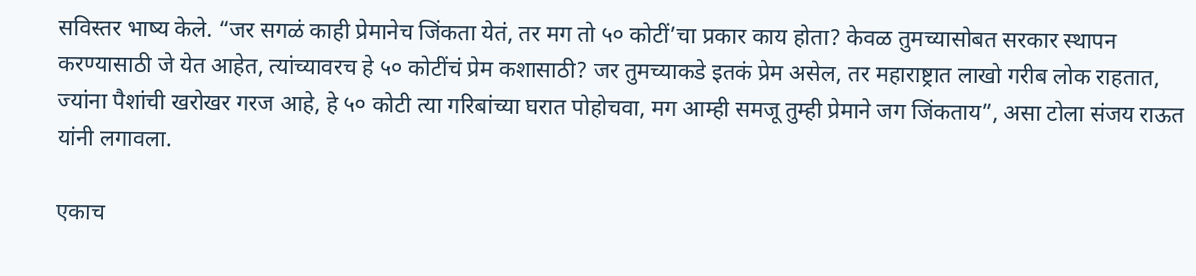सविस्तर भाष्य केले. “जर सगळं काही प्रेमानेच जिंकता येतं, तर मग तो ५० कोटीं’चा प्रकार काय होता? केवळ तुमच्यासोबत सरकार स्थापन करण्यासाठी जे येत आहेत, त्यांच्यावरच हे ५० कोटींचं प्रेम कशासाठी? जर तुमच्याकडे इतकं प्रेम असेल, तर महाराष्ट्रात लाखो गरीब लोक राहतात, ज्यांना पैशांची खरोखर गरज आहे, हे ५० कोटी त्या गरिबांच्या घरात पोहोचवा, मग आम्ही समजू तुम्ही प्रेमाने जग जिंकताय”, असा टोला संजय राऊत यांनी लगावला.

एकाच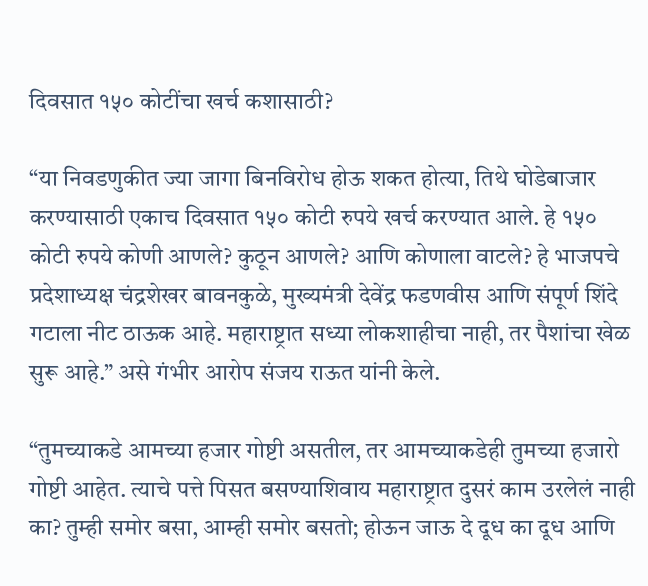दिवसात १५० कोटींचा खर्च कशासाठी?

“या निवडणुकीत ज्या जागा बिनविरोध होऊ शकत होत्या, तिथे घोडेबाजार करण्यासाठी एकाच दिवसात १५० कोटी रुपये खर्च करण्यात आले. हे १५० कोटी रुपये कोणी आणले? कुठून आणले? आणि कोणाला वाटले? हे भाजपचे प्रदेशाध्यक्ष चंद्रशेखर बावनकुळे, मुख्यमंत्री देवेंद्र फडणवीस आणि संपूर्ण शिंदे गटाला नीट ठाऊक आहे. महाराष्ट्रात सध्या लोकशाहीचा नाही, तर पैशांचा खेळ सुरू आहे.” असे गंभीर आरोप संजय राऊत यांनी केले.

“तुमच्याकडे आमच्या हजार गोष्टी असतील, तर आमच्याकडेही तुमच्या हजारो गोष्टी आहेत. त्याचे पत्ते पिसत बसण्याशिवाय महाराष्ट्रात दुसरं काम उरलेलं नाही का? तुम्ही समोर बसा, आम्ही समोर बसतो; होऊन जाऊ दे दूध का दूध आणि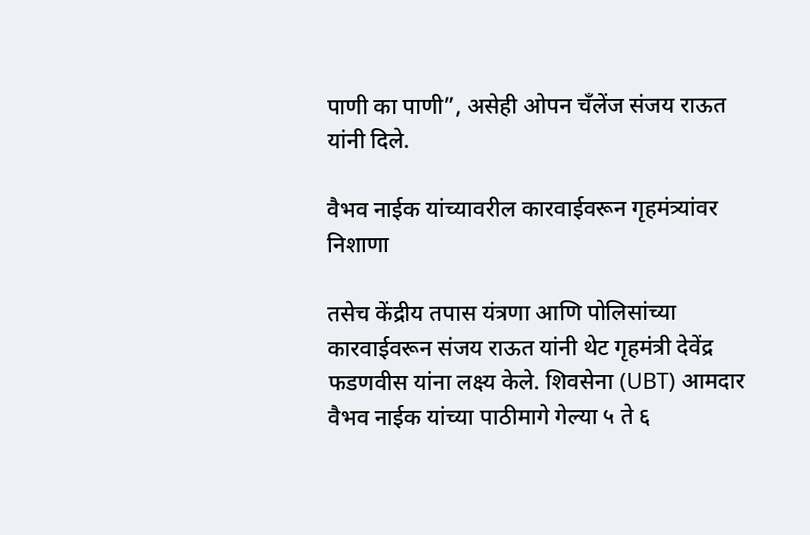पाणी का पाणी”, असेही ओपन चँलेंज संजय राऊत यांनी दिले.

वैभव नाईक यांच्यावरील कारवाईवरून गृहमंत्र्यांवर निशाणा

तसेच केंद्रीय तपास यंत्रणा आणि पोलिसांच्या कारवाईवरून संजय राऊत यांनी थेट गृहमंत्री देवेंद्र फडणवीस यांना लक्ष्य केले. शिवसेना (UBT) आमदार वैभव नाईक यांच्या पाठीमागे गेल्या ५ ते ६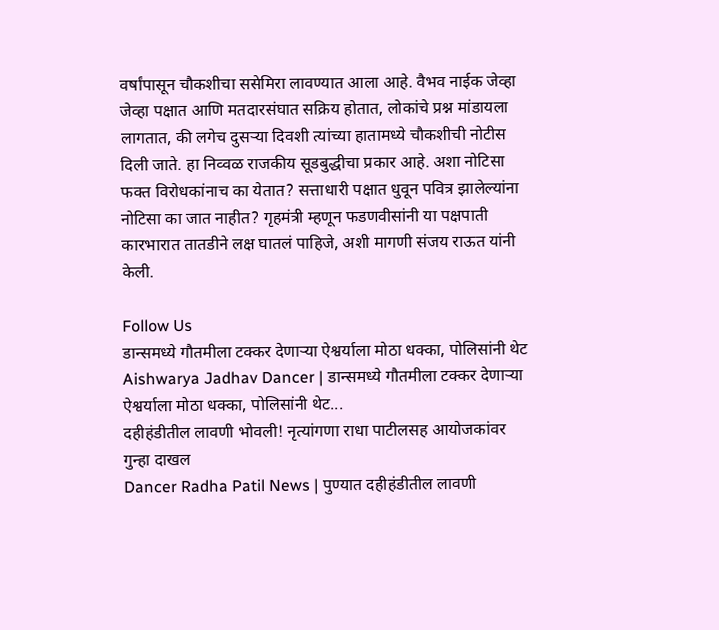वर्षांपासून चौकशीचा ससेमिरा लावण्यात आला आहे. वैभव नाईक जेव्हा जेव्हा पक्षात आणि मतदारसंघात सक्रिय होतात, लोकांचे प्रश्न मांडायला लागतात, की लगेच दुसऱ्या दिवशी त्यांच्या हातामध्ये चौकशीची नोटीस दिली जाते. हा निव्वळ राजकीय सूडबुद्धीचा प्रकार आहे. अशा नोटिसा फक्त विरोधकांनाच का येतात? सत्ताधारी पक्षात धुवून पवित्र झालेल्यांना नोटिसा का जात नाहीत? गृहमंत्री म्हणून फडणवीसांनी या पक्षपाती कारभारात तातडीने लक्ष घातलं पाहिजे, अशी मागणी संजय राऊत यांनी केली.

Follow Us
डान्समध्ये गौतमीला टक्कर देणाऱ्या ऐश्वर्याला मोठा धक्का, पोलिसांनी थेट
Aishwarya Jadhav Dancer | डान्समध्ये गौतमीला टक्कर देणाऱ्या ऐश्वर्याला मोठा धक्का, पोलिसांनी थेट...
दहीहंडीतील लावणी भोवली! नृत्यांगणा राधा पाटीलसह आयोजकांवर गुन्हा दाखल
Dancer Radha Patil News | पुण्यात दहीहंडीतील लावणी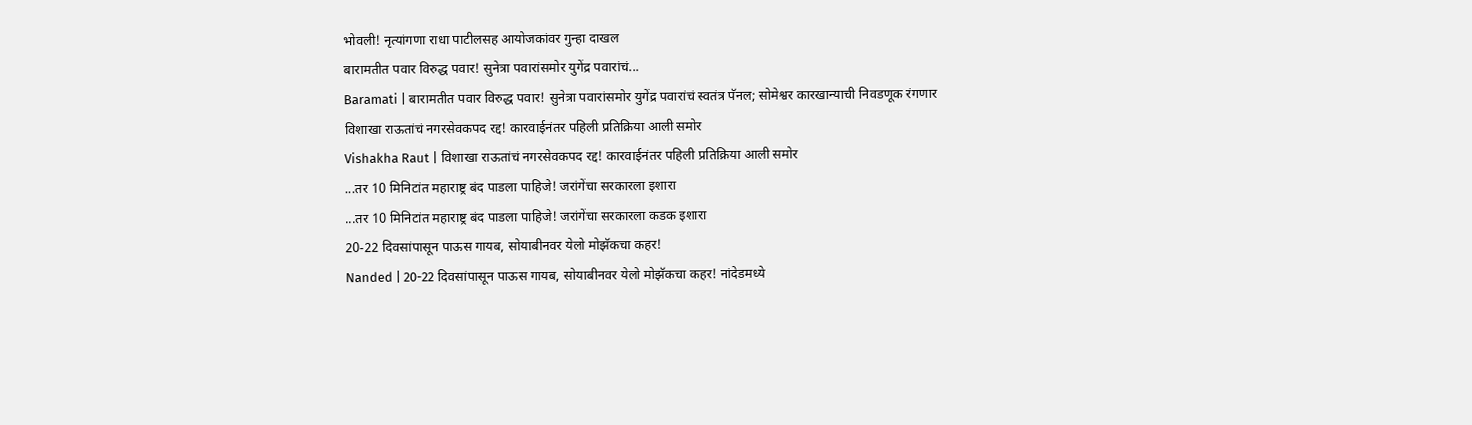भोवली! नृत्यांगणा राधा पाटीलसह आयोजकांवर गुन्हा दाखल
बारामतीत पवार विरुद्ध पवार! सुनेत्रा पवारांसमोर युगेंद्र पवारांचं...
Baramati | बारामतीत पवार विरुद्ध पवार! सुनेत्रा पवारांसमोर युगेंद्र पवारांचं स्वतंत्र पॅनल; सोमेश्वर कारखान्याची निवडणूक रंगणार
विशाखा राऊतांचं नगरसेवकपद रद्द! कारवाईनंतर पहिली प्रतिक्रिया आली समोर
Vishakha Raut | विशाखा राऊतांचं नगरसेवकपद रद्द! कारवाईनंतर पहिली प्रतिक्रिया आली समोर
...तर 10 मिनिटांत महाराष्ट्र बंद पाडला पाहिजे! जरांगेंचा सरकारला इशारा
...तर 10 मिनिटांत महाराष्ट्र बंद पाडला पाहिजे! जरांगेंचा सरकारला कडक इशारा
20-22 दिवसांपासून पाऊस गायब, सोयाबीनवर येलो मोझॅकचा कहर!
Nanded | 20-22 दिवसांपासून पाऊस गायब, सोयाबीनवर येलो मोझॅकचा कहर! नांदेडमध्ये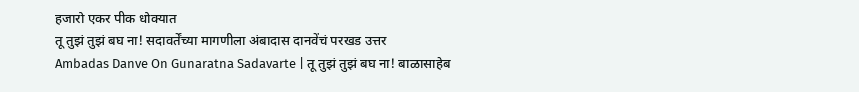हजारो एकर पीक धोक्यात
तू तुझं तुझं बघ ना! सदावर्तेंच्या मागणीला अंबादास दानवेंचं परखड उत्तर
Ambadas Danve On Gunaratna Sadavarte | तू तुझं तुझं बघ ना! बाळासाहेब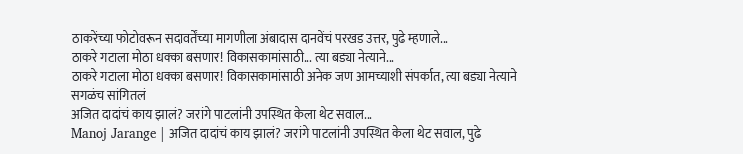ठाकरेंच्या फोटोवरून सदावर्तेंच्या मागणीला अंबादास दानवेंचं परखड उत्तर, पुढे म्हणाले...
ठाकरे गटाला मोठा धक्का बसणार! विकासकामांसाठी... त्या बड्या नेत्याने...
ठाकरे गटाला मोठा धक्का बसणार! विकासकामांसाठी अनेक जण आमच्याशी संपर्कात, त्या बड्या नेत्याने सगळंच सांगितलं
अजित दादांचं काय झालं? जरांगे पाटलांनी उपस्थित केला थेट सवाल...
Manoj Jarange | अजित दादांचं काय झालं? जरांगे पाटलांनी उपस्थित केला थेट सवाल, पुढे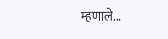म्हणाले...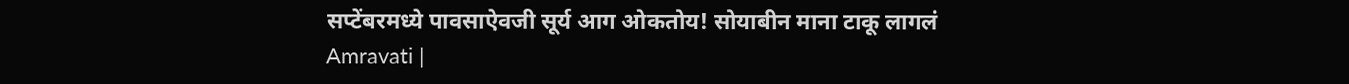सप्टेंबरमध्ये पावसाऐवजी सूर्य आग ओकतोय! सोयाबीन माना टाकू लागलं
Amravati |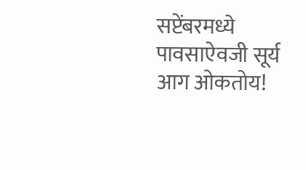सप्टेंबरमध्ये पावसाऐवजी सूर्य आग ओकतोय!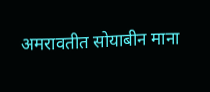अमरावतीत सोयाबीन माना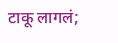टाकू लागलं;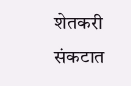शेतकरी संकटात